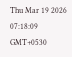Thu Mar 19 2026 07:18:09 GMT+0530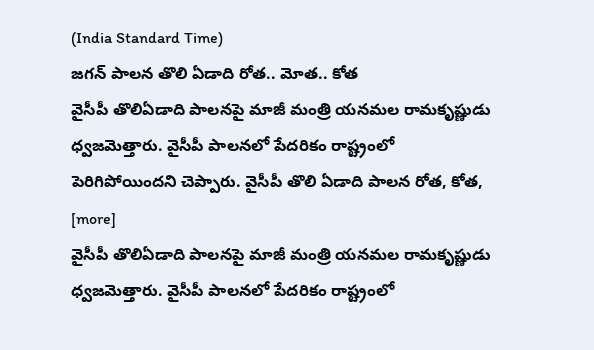(India Standard Time)
జగన్ పాలన తొలి ఏడాది రోత.. మోత.. కోత
వైసీపీ తొలిఏడాది పాలనపై మాజీ మంత్రి యనమల రామకృష్ణుడు ధ్వజమెత్తారు. వైసీపీ పాలనలో పేదరికం రాష్ట్రంలో పెరిగిపోయిందని చెప్పారు. వైసీపీ తొలి ఏడాది పాలన రోత, కోత, [more]
వైసీపీ తొలిఏడాది పాలనపై మాజీ మంత్రి యనమల రామకృష్ణుడు ధ్వజమెత్తారు. వైసీపీ పాలనలో పేదరికం రాష్ట్రంలో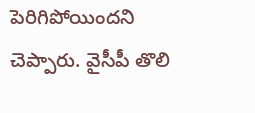పెరిగిపోయిందని చెప్పారు. వైసీపీ తొలి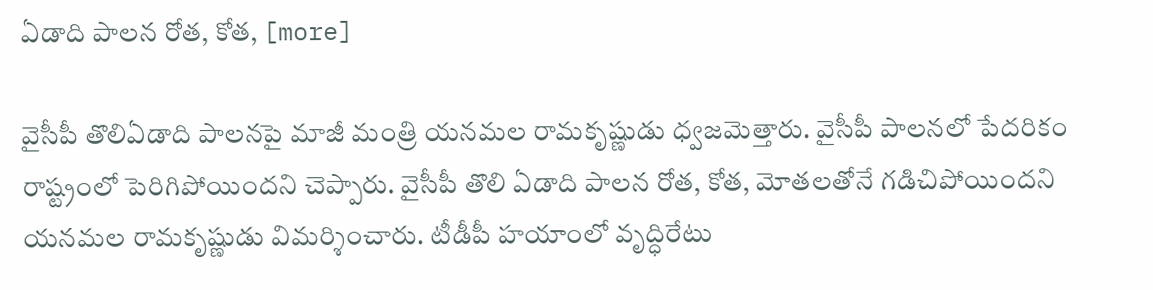ఏడాది పాలన రోత, కోత, [more]

వైసీపీ తొలిఏడాది పాలనపై మాజీ మంత్రి యనమల రామకృష్ణుడు ధ్వజమెత్తారు. వైసీపీ పాలనలో పేదరికం రాష్ట్రంలో పెరిగిపోయిందని చెప్పారు. వైసీపీ తొలి ఏడాది పాలన రోత, కోత, మోతలతోనే గడిచిపోయిందని యనమల రామకృష్ణుడు విమర్శించారు. టీడీపీ హయాంలో వృద్ధిరేటు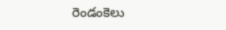రెండంకెలు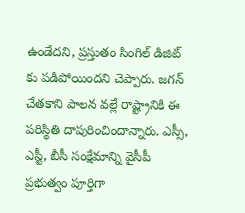ఉండేదని, ప్రస్తుతం సింగిల్ డిజిట్ కు పడిపోయిందని చెప్పారు. జగన్ చేతకాని పాలన వల్లే రాష్ట్రానికి ఈ పరిస్థితి దాపురించిందాన్నారు. ఎస్సీ, ఎస్టీ, బీసీ సంక్షేమాన్ని వైసీపీ ప్రభుత్వం పూర్తిగా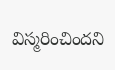విస్మరించిందని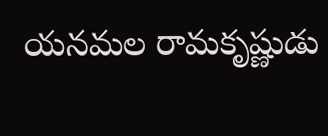యనమల రామకృష్ణుడు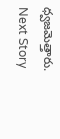ధ్వజమెత్తారు.
Next Story